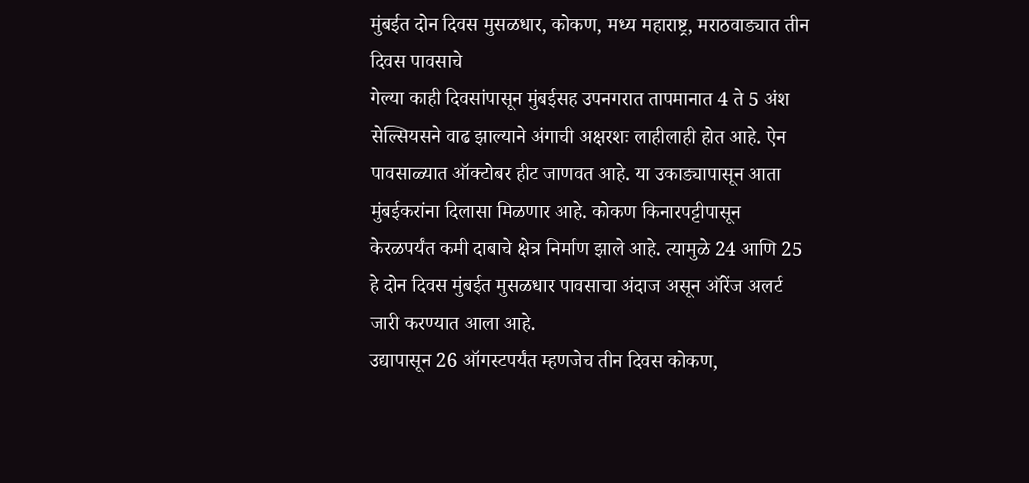मुंबईत दोन दिवस मुसळधार, कोकण, मध्य महाराष्ट्र, मराठवाड्यात तीन दिवस पावसाचे
गेल्या काही दिवसांपासून मुंबईसह उपनगरात तापमानात 4 ते 5 अंश सेल्सियसने वाढ झाल्याने अंगाची अक्षरशः लाहीलाही होत आहे. ऐन पावसाळ्यात ऑक्टोबर हीट जाणवत आहे. या उकाड्यापासून आता मुंबईकरांना दिलासा मिळणार आहे. कोकण किनारपट्टीपासून केरळपर्यंत कमी दाबाचे क्षेत्र निर्माण झाले आहे. त्यामुळे 24 आणि 25 हे दोन दिवस मुंबईत मुसळधार पावसाचा अंदाज असून ऑरेंज अलर्ट जारी करण्यात आला आहे.
उद्यापासून 26 ऑगस्टपर्यंत म्हणजेच तीन दिवस कोकण,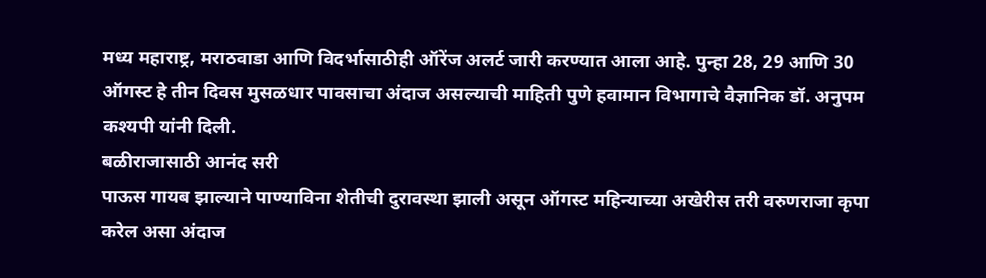मध्य महाराष्ट्र, मराठवाडा आणि विदर्भासाठीही ऑरेंज अलर्ट जारी करण्यात आला आहे. पुन्हा 28, 29 आणि 30 ऑगस्ट हे तीन दिवस मुसळधार पावसाचा अंदाज असल्याची माहिती पुणे हवामान विभागाचे वैज्ञानिक डॉ. अनुपम कश्यपी यांनी दिली.
बळीराजासाठी आनंद सरी
पाऊस गायब झाल्याने पाण्याविना शेतीची दुरावस्था झाली असून ऑगस्ट महिन्याच्या अखेरीस तरी वरुणराजा कृपा करेल असा अंदाज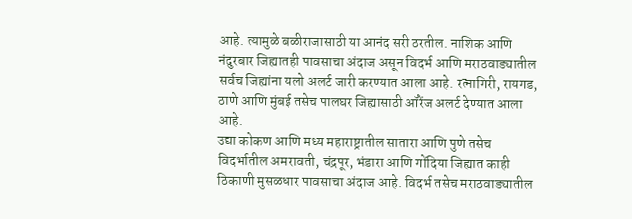आहे. त्यामुळे बळीराजासाठी या आनंद सरी ठरतील. नाशिक आणि नंदुरबार जिह्यातही पावसाचा अंदाज असून विदर्भ आणि मराठवाड्यातील सर्वच जिह्यांना यलो अलर्ट जारी करण्यात आला आहे. रत्नागिरी, रायगड, ठाणे आणि मुंबई तसेच पालघर जिह्यासाठी ऑरेंज अलर्ट देण्यात आला आहे.
उद्या कोकण आणि मध्य महाराष्ट्रातील सातारा आणि पुणे तसेच विदर्भातील अमरावती, चंद्रपूर, भंडारा आणि गोंदिया जिह्यात काही ठिकाणी मुसळधार पावसाचा अंदाज आहे. विदर्भ तसेच मराठवाड्यातील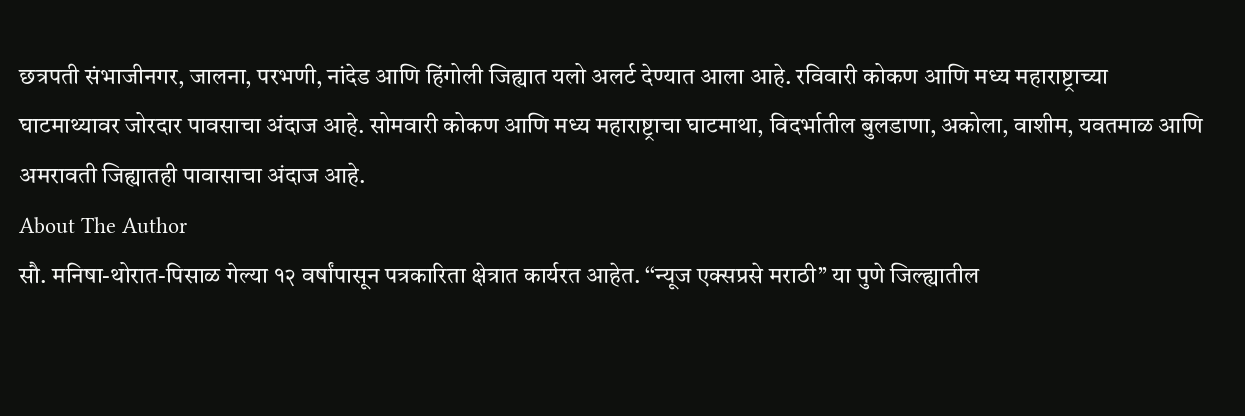छत्रपती संभाजीनगर, जालना, परभणी, नांदेड आणि हिंगोली जिह्यात यलो अलर्ट देण्यात आला आहे. रविवारी कोकण आणि मध्य महाराष्ट्राच्या घाटमाथ्यावर जोरदार पावसाचा अंदाज आहे. सोमवारी कोकण आणि मध्य महाराष्ट्राचा घाटमाथा, विदर्भातील बुलडाणा, अकोला, वाशीम, यवतमाळ आणि अमरावती जिह्यातही पावासाचा अंदाज आहे.
About The Author
सौ. मनिषा-थोरात-पिसाळ गेल्या १२ वर्षांपासून पत्रकारिता क्षेत्रात कार्यरत आहेत. ‘‘न्यूज एक्सप्रसे मराठी’’ या पुणे जिल्ह्यातील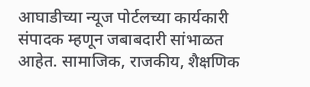आघाडीच्या न्यूज पोर्टलच्या कार्यकारी संपादक म्हणून जबाबदारी सांभाळत आहेत. सामाजिक, राजकीय, शैक्षणिक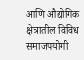आणि औद्योगिक क्षेत्रातील विविध समाजपयोगी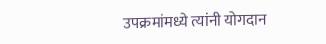उपक्रमांमध्ये त्यांनी योगदान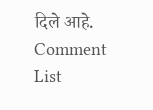दिले आहे.
Comment List